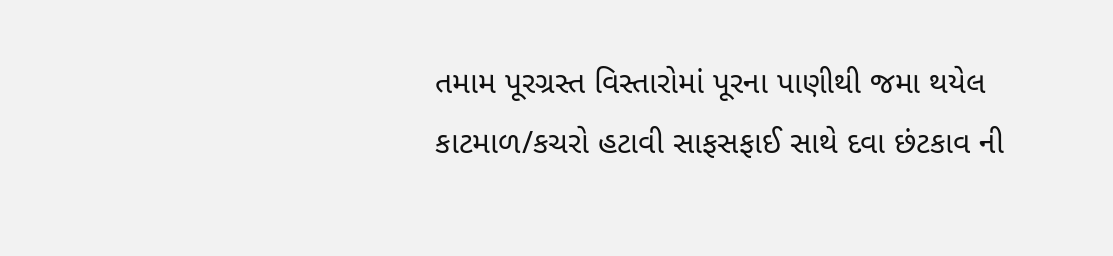તમામ પૂરગ્રસ્ત વિસ્તારોમાં પૂરના પાણીથી જમા થયેલ કાટમાળ/કચરો હટાવી સાફસફાઈ સાથે દવા છંટકાવ ની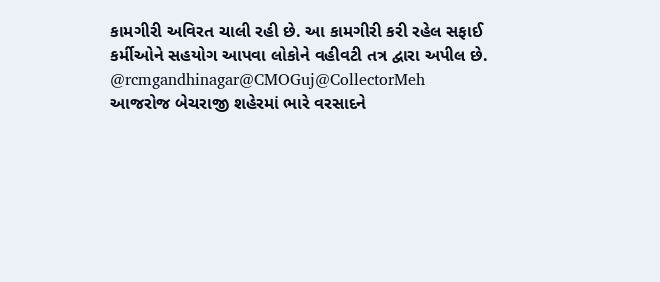કામગીરી અવિરત ચાલી રહી છે. આ કામગીરી કરી રહેલ સફાઈ કર્મીઓને સહયોગ આપવા લોકોને વહીવટી તત્ર દ્વારા અપીલ છે.
@rcmgandhinagar@CMOGuj@CollectorMeh
આજરોજ બેચરાજી શહેરમાં ભારે વરસાદને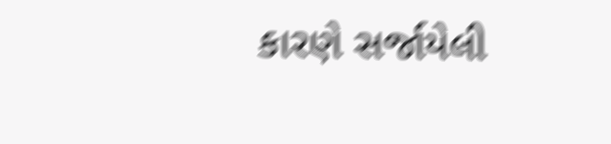કારણે સર્જાયેલી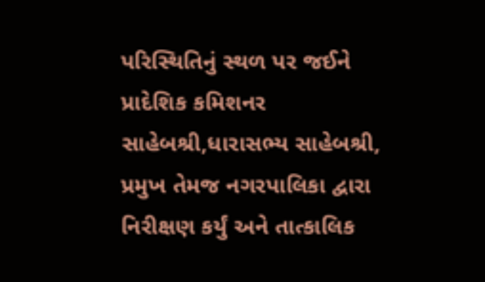પરિસ્થિતિનું સ્થળ પર જઈને પ્રાદેશિક કમિશનર સાહેબશ્રી,ધારાસભ્ય સાહેબશ્રી, પ્રમુખ તેમજ નગરપાલિકા દ્વારા નિરીક્ષણ કર્યું અને તાત્કાલિક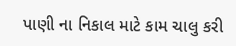પાણી ના નિકાલ માટે કામ ચાલુ કરી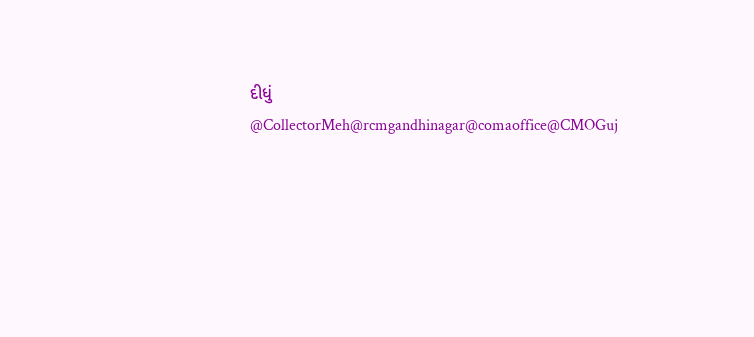દીધું
@CollectorMeh@rcmgandhinagar@comaoffice@CMOGuj